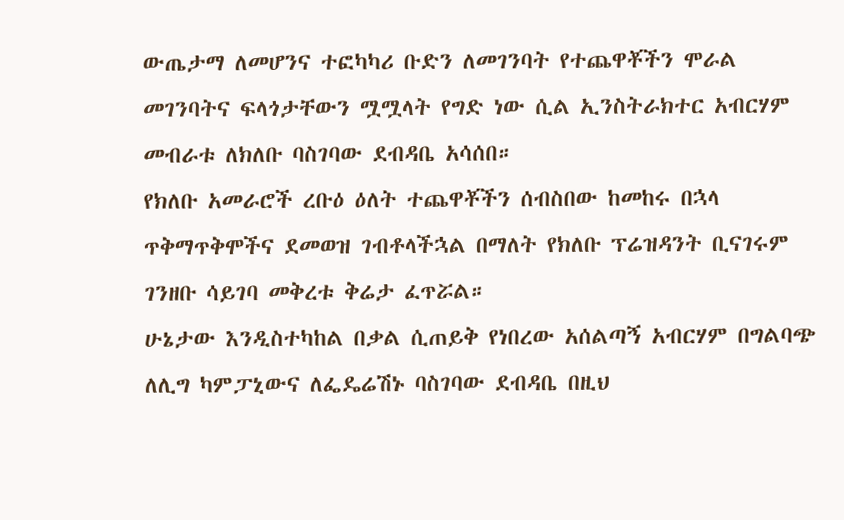ውጤታማ ለመሆንና ተፎካካሪ ቡድን ለመገንባት የተጨዋቾችን ሞራል መገንባትና ፍላጎታቸውን ሟሟላት የግድ ነው ሲል ኢንስትራክተር አብርሃም መብራቱ ለክለቡ ባስገባው ደብዳቤ አሳሰበ።
የክለቡ አመራሮች ረቡዕ ዕለት ተጨዋቾችን ሰብስበው ከመከሩ በኋላ ጥቅማጥቅሞችና ደመወዝ ገብቶላችኋል በማለት የክለቡ ፕሬዝዳንት ቢናገሩም ገንዘቡ ሳይገባ መቅረቱ ቅሬታ ፈጥሯል።
ሁኔታው እንዲስተካከል በቃል ሲጠይቅ የነበረው አሰልጣኝ አብርሃም በግልባጭ ለሊግ ካምፓኒውና ለፌዴሬሽኑ ባስገባው ደብዳቤ በዚህ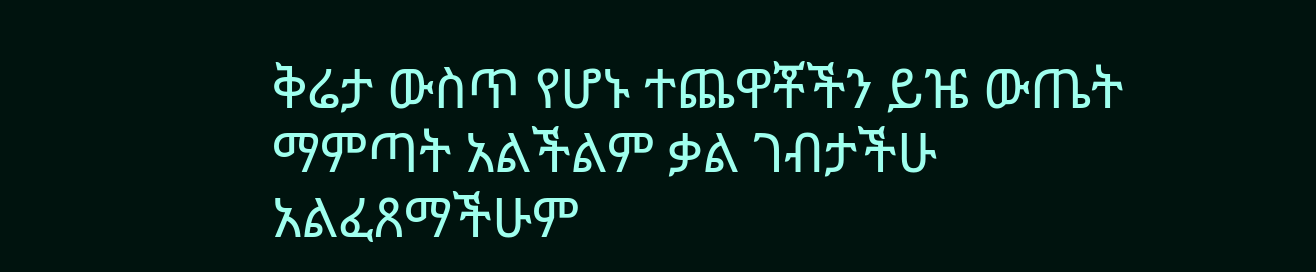ቅሬታ ውስጥ የሆኑ ተጨዋቾችን ይዤ ውጤት ማምጣት አልችልም ቃል ገብታችሁ አልፈጸማችሁም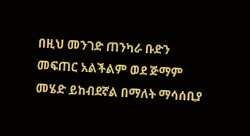በዚህ መንገድ ጠንካራ ቡድን መፍጠር አልችልም ወደ ጅማም መሄድ ይከብደኛል በማለት ማሳሰቢያ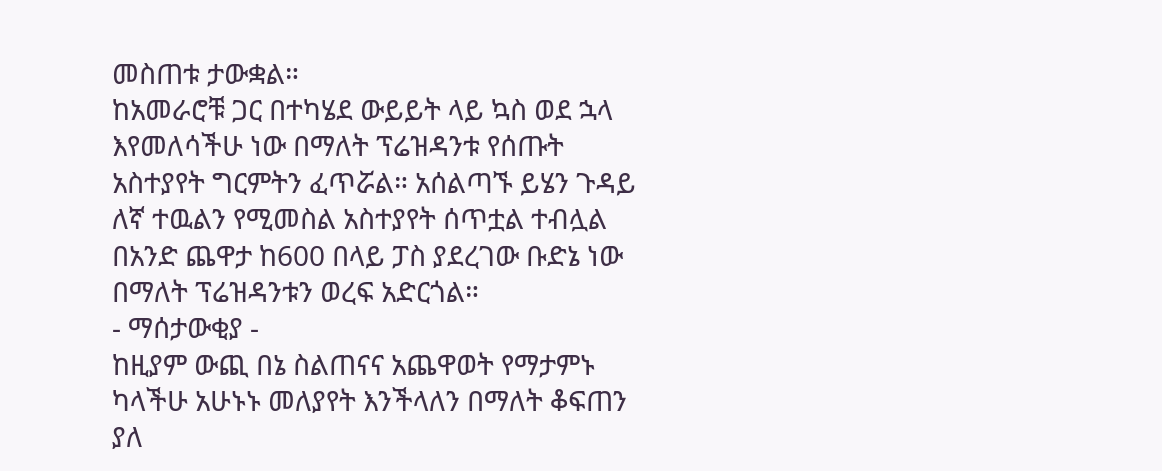መስጠቱ ታውቋል።
ከአመራሮቹ ጋር በተካሄደ ውይይት ላይ ኳስ ወደ ኋላ እየመለሳችሁ ነው በማለት ፕሬዝዳንቱ የሰጡት አስተያየት ግርምትን ፈጥሯል። አሰልጣኙ ይሄን ጉዳይ ለኛ ተዉልን የሚመስል አስተያየት ሰጥቷል ተብሏል በአንድ ጨዋታ ከ600 በላይ ፓስ ያደረገው ቡድኔ ነው በማለት ፕሬዝዳንቱን ወረፍ አድርጎል።
- ማሰታውቂያ -
ከዚያም ውጪ በኔ ስልጠናና አጨዋወት የማታምኑ ካላችሁ አሁኑኑ መለያየት እንችላለን በማለት ቆፍጠን ያለ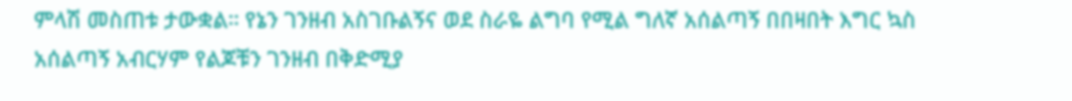ምላሽ መስጠቱ ታውቋል። የኔን ገንዘብ አስገቡልኝና ወደ ስራዬ ልግባ የሚል ግለኛ አሰልጣኝ በበዛበት እግር ኳስ አሰልጣኝ አብርሃም የልጆቹን ገንዘብ በቅድሚያ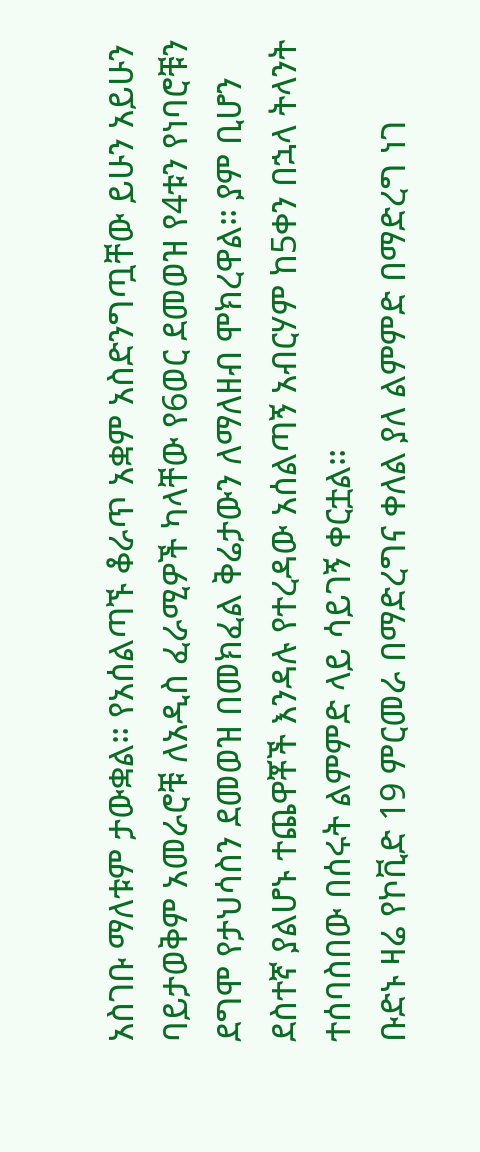አስገቡ ማለቱም ታውቋል። የአሰልጣኙ ቆራጥ አቋም አስድንግጧቸው ይሁን አይሁን ባይታወቅም አመራሮቹ ለአዲስ ፈራሚዎች ካላቸው የ6ወር ደመወዝ የ4ቱን የነባሮቹን ደግሞ የታህሳስን ደመወዝ በመክፈል ቅሬታውን ለማለዘብ ሞክረዋል። ያም ቢሆን ደስተኛ ያልሆኑ ተጨዋቾች እንዳሉ የተረዳው አሰልጣኝ አብርሃም ከ5ቀን በኋላ ትላንት ተሰባስበው በሰሩት ልምምድ ላይ ሳይገኝ ቀርቷል።
ቡድኑ ዛሬ የኮቪድ 19 ምርመራ በማድረግና ቀለል ያለ ልምምድ በማድረግ ነገ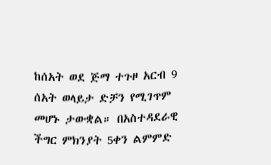ከሰአት ወደ ጅማ ተጉዞ አርብ 9 ሰአት ወላይታ ድቻን የሚገጥም
መሆኑ ታውቋል። በአስተዳደራዊ ችግር ምክንያት 5ቀን ልምምድ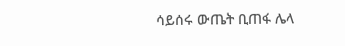ሳይሰሩ ውጤት ቢጠፋ ሌላ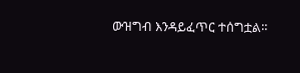ውዝግብ እንዳይፈጥር ተሰግቷል።